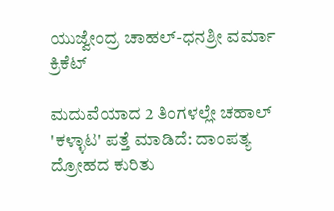ಯುಜ್ವೇಂದ್ರ ಚಾಹಲ್-ಧನಶ್ರೀ ವರ್ಮಾ
ಕ್ರಿಕೆಟ್

ಮದುವೆಯಾದ 2 ತಿಂಗಳಲ್ಲೇ ಚಹಾಲ್ 'ಕಳ್ಳಾಟ' ಪತ್ತೆ ಮಾಡಿದೆ: ದಾಂಪತ್ಯ ದ್ರೋಹದ ಕುರಿತು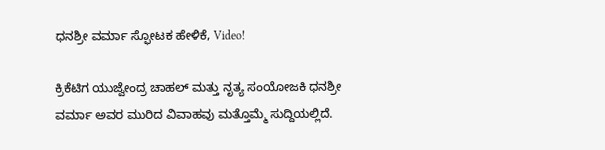ಧನಶ್ರೀ ವರ್ಮಾ ಸ್ಫೋಟಕ ಹೇಳಿಕೆ, Video!

ಕ್ರಿಕೆಟಿಗ ಯುಜ್ವೇಂದ್ರ ಚಾಹಲ್ ಮತ್ತು ನೃತ್ಯ ಸಂಯೋಜಕಿ ಧನಶ್ರೀ ವರ್ಮಾ ಅವರ ಮುರಿದ ವಿವಾಹವು ಮತ್ತೊಮ್ಮೆ ಸುದ್ದಿಯಲ್ಲಿದೆ.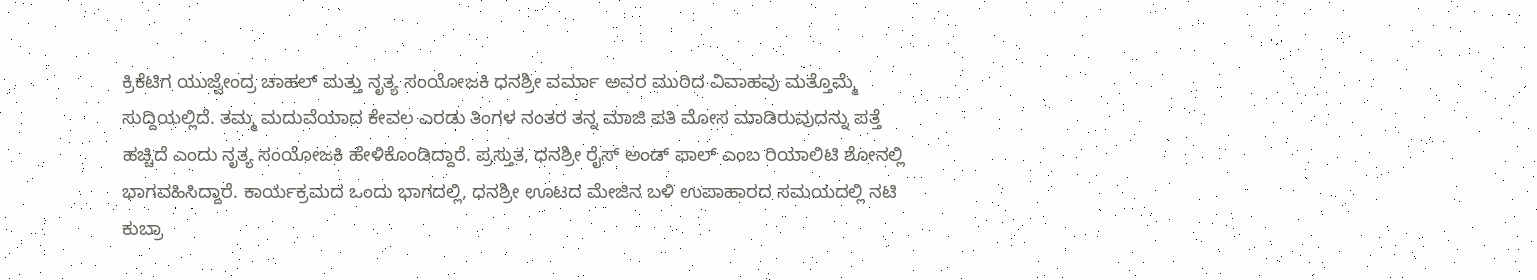ಕ್ರಿಕೆಟಿಗ ಯುಜ್ವೇಂದ್ರ ಚಾಹಲ್ ಮತ್ತು ನೃತ್ಯ ಸಂಯೋಜಕಿ ಧನಶ್ರೀ ವರ್ಮಾ ಅವರ ಮುರಿದ ವಿವಾಹವು ಮತ್ತೊಮ್ಮೆ ಸುದ್ದಿಯಲ್ಲಿದೆ. ತಮ್ಮ ಮದುವೆಯಾದ ಕೇವಲ ಎರಡು ತಿಂಗಳ ನಂತರ ತನ್ನ ಮಾಜಿ ಪತಿ ಮೋಸ ಮಾಡಿರುವುದನ್ನು ಪತ್ತೆ ಹಚ್ಚಿದೆ ಎಂದು ನೃತ್ಯ ಸಂಯೋಜಕಿ ಹೇಳಿಕೊಂಡಿದ್ದಾರೆ. ಪ್ರಸ್ತುತ, ಧನಶ್ರೀ ರೈಸ್ ಅಂಡ್ ಫಾಲ್ ಎಂಬ ರಿಯಾಲಿಟಿ ಶೋನಲ್ಲಿ ಭಾಗವಹಿಸಿದ್ದಾರೆ. ಕಾರ್ಯಕ್ರಮದ ಒಂದು ಭಾಗದಲ್ಲಿ, ಧನಶ್ರೀ ಊಟದ ಮೇಜಿನ ಬಳಿ ಉಪಾಹಾರದ ಸಮಯದಲ್ಲಿ ನಟಿ ಕುಬ್ರಾ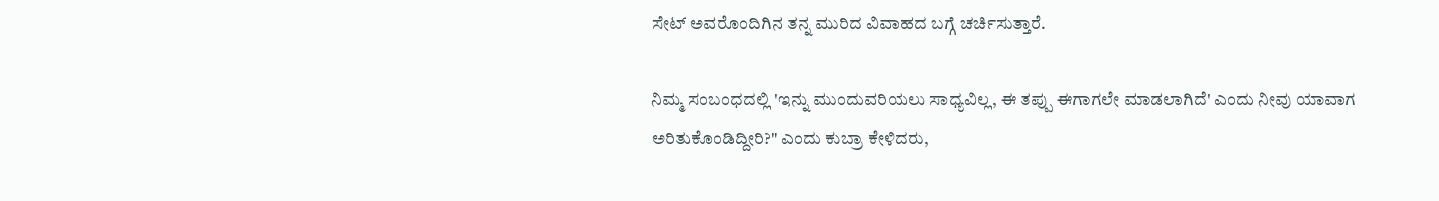ಸೇಟ್ ಅವರೊಂದಿಗಿನ ತನ್ನ ಮುರಿದ ವಿವಾಹದ ಬಗ್ಗೆ ಚರ್ಚಿಸುತ್ತಾರೆ.

ನಿಮ್ಮ ಸಂಬಂಧದಲ್ಲಿ 'ಇನ್ನು ಮುಂದುವರಿಯಲು ಸಾಧ್ಯವಿಲ್ಲ, ಈ ತಪ್ಪು ಈಗಾಗಲೇ ಮಾಡಲಾಗಿದೆ' ಎಂದು ನೀವು ಯಾವಾಗ ಅರಿತುಕೊಂಡಿದ್ದೀರಿ?" ಎಂದು ಕುಬ್ರಾ ಕೇಳಿದರು,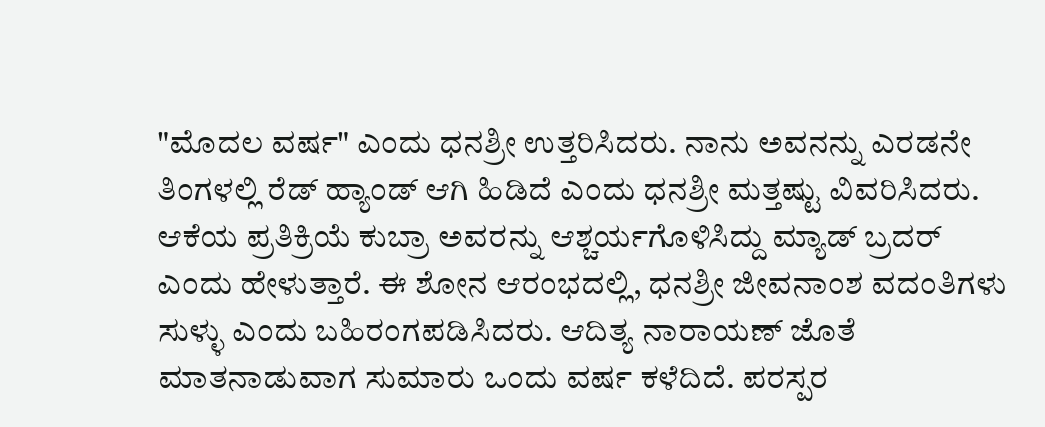"ಮೊದಲ ವರ್ಷ" ಎಂದು ಧನಶ್ರೀ ಉತ್ತರಿಸಿದರು. ನಾನು ಅವನನ್ನು ಎರಡನೇ ತಿಂಗಳಲ್ಲಿ ರೆಡ್ ಹ್ಯಾಂಡ್ ಆಗಿ ಹಿಡಿದೆ ಎಂದು ಧನಶ್ರೀ ಮತ್ತಷ್ಟು ವಿವರಿಸಿದರು. ಆಕೆಯ ಪ್ರತಿಕ್ರಿಯೆ ಕುಬ್ರಾ ಅವರನ್ನು ಆಶ್ಚರ್ಯಗೊಳಿಸಿದ್ದು ಮ್ಯಾಡ್ ಬ್ರದರ್ ಎಂದು ಹೇಳುತ್ತಾರೆ. ಈ ಶೋನ ಆರಂಭದಲ್ಲಿ, ಧನಶ್ರೀ ಜೀವನಾಂಶ ವದಂತಿಗಳು ಸುಳ್ಳು ಎಂದು ಬಹಿರಂಗಪಡಿಸಿದರು. ಆದಿತ್ಯ ನಾರಾಯಣ್ ಜೊತೆ ಮಾತನಾಡುವಾಗ ಸುಮಾರು ಒಂದು ವರ್ಷ ಕಳೆದಿದೆ. ಪರಸ್ಪರ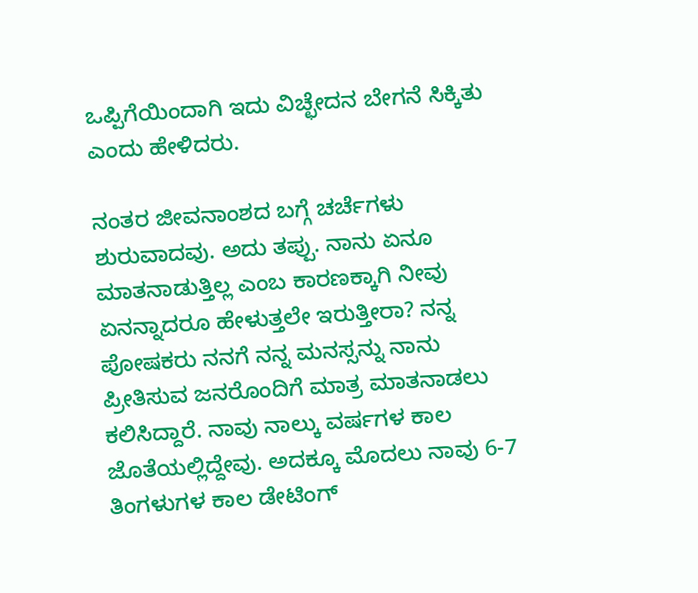ಒಪ್ಪಿಗೆಯಿಂದಾಗಿ ಇದು ವಿಚ್ಛೇದನ ಬೇಗನೆ ಸಿಕ್ಕಿತು ಎಂದು ಹೇಳಿದರು.

ನಂತರ ಜೀವನಾಂಶದ ಬಗ್ಗೆ ಚರ್ಚೆಗಳು ಶುರುವಾದವು. ಅದು ತಪ್ಪು. ನಾನು ಏನೂ ಮಾತನಾಡುತ್ತಿಲ್ಲ ಎಂಬ ಕಾರಣಕ್ಕಾಗಿ ನೀವು ಏನನ್ನಾದರೂ ಹೇಳುತ್ತಲೇ ಇರುತ್ತೀರಾ? ನನ್ನ ಪೋಷಕರು ನನಗೆ ನನ್ನ ಮನಸ್ಸನ್ನು ನಾನು ಪ್ರೀತಿಸುವ ಜನರೊಂದಿಗೆ ಮಾತ್ರ ಮಾತನಾಡಲು ಕಲಿಸಿದ್ದಾರೆ. ನಾವು ನಾಲ್ಕು ವರ್ಷಗಳ ಕಾಲ ಜೊತೆಯಲ್ಲಿದ್ದೇವು. ಅದಕ್ಕೂ ಮೊದಲು ನಾವು 6-7 ತಿಂಗಳುಗಳ ಕಾಲ ಡೇಟಿಂಗ್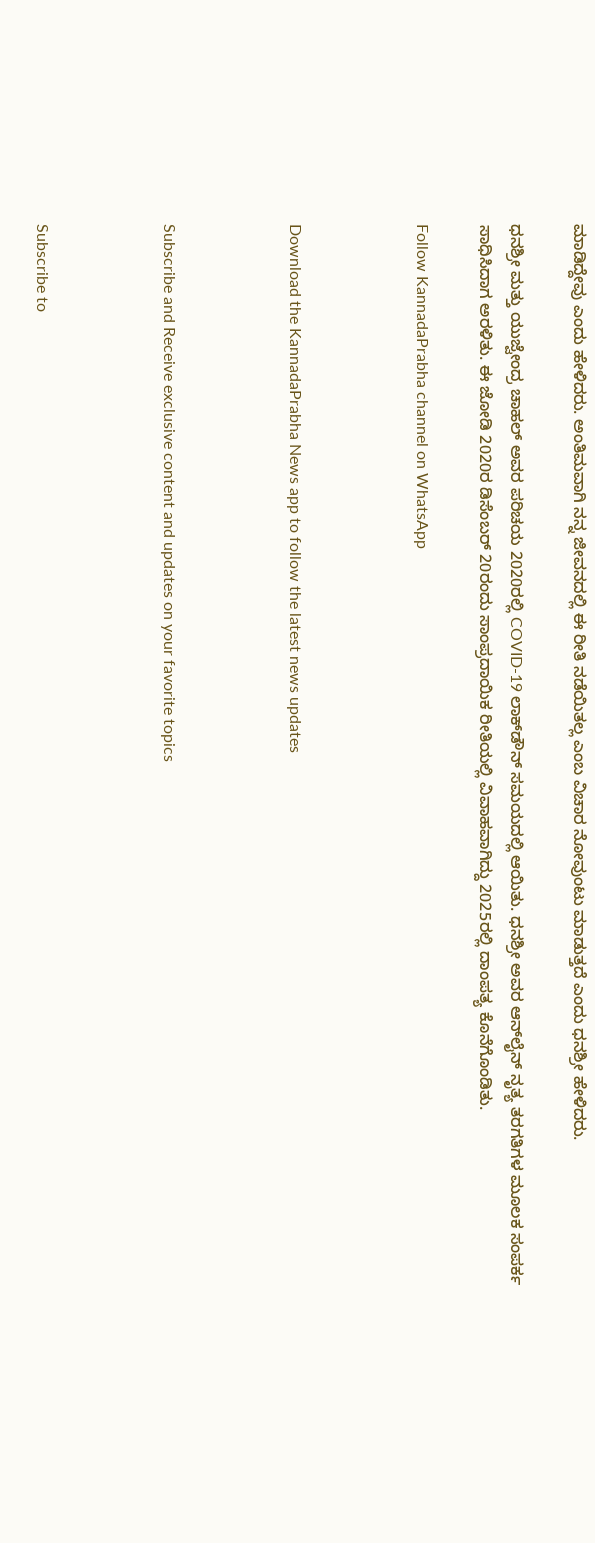ಮಾಡಿದ್ದೇವು ಎಂದು ಹೇಳಿದರು. ಅಂತಿಮವಾಗಿ ನನ್ನ ಜೀವನದಲ್ಲಿ ಈ ರೀತಿ ನಡೆಯಿತಲ್ಲ ಎಂಬ ವಿಚಾರ ನೋವುಂಟು ಮಾಡುತ್ತದೆ ಎಂದು ಧನಶ್ರೀ ಹೇಳಿದರು.

ಧನಶ್ರೀ ಮತ್ತು ಯುಜ್ವೇಂದ್ರ ಚಾಹಲ್ ಅವರ ಪರಿಚಯ 2020ರಲ್ಲಿ COVID-19 ಲಾಕ್‌ಡೌನ್ ಸಮಯದಲ್ಲಿ ಆಯಿತು. ಧನಶ್ರೀ ಅವರ ಆನ್‌ಲೈನ್ ನೃತ್ಯ ತರಗತಿಗಳ ಮೂಲಕ ಸಂಪರ್ಕ ಸಾಧಿಸಿದಾಗ ಅರಳಿತು. ಈ ಜೋಡಿ 2020ರ ಡಿಸೆಂಬರ್ 20ರಂದು ಸಾಂಪ್ರದಾಯಿಕ ರೀತಿಯಲ್ಲಿ ವಿವಾಹವಾಗಿದ್ದು 2025ರಲ್ಲಿ ದಾಂಪತ್ಯ ಕೊನೆಗೊಂಡಿತು.

Follow KannadaPrabha channel on WhatsApp



Download the KannadaPrabha News app to follow the latest news updates



Subscribe and Receive exclusive content and updates on your favorite topics



Subscribe to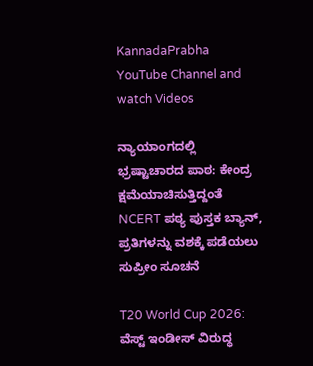KannadaPrabha YouTube Channel and watch Videos

ನ್ಯಾಯಾಂಗದಲ್ಲಿ ಭ್ರಷ್ಟಾಚಾರದ ಪಾಠ: ಕೇಂದ್ರ ಕ್ಷಮೆಯಾಚಿಸುತ್ತಿದ್ದಂತೆ NCERT ಪಠ್ಯ ಪುಸ್ತಕ ಬ್ಯಾನ್, ಪ್ರತಿಗಳನ್ನು ವಶಕ್ಕೆ ಪಡೆಯಲು ಸುಪ್ರೀಂ ಸೂಚನೆ

T20 World Cup 2026: ವೆಸ್ಟ್ ಇಂಡೀಸ್ ವಿರುದ್ಧ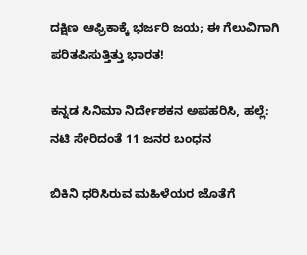ದಕ್ಷಿಣ ಆಫ್ರಿಕಾಕ್ಕೆ ಭರ್ಜರಿ ಜಯ; ಈ ಗೆಲುವಿಗಾಗಿ ಪರಿತಪಿಸುತ್ತಿತ್ತು ಭಾರತ!

ಕನ್ನಡ ಸಿನಿಮಾ ನಿರ್ದೇಶಕನ ಅಪಹರಿಸಿ, ಹಲ್ಲೆ: ನಟಿ ಸೇರಿದಂತೆ 11 ಜನರ ಬಂಧನ

ಬಿಕಿನಿ ಧರಿಸಿರುವ ಮಹಿಳೆಯರ ಜೊತೆಗೆ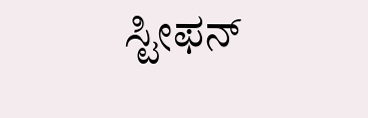ಸ್ಟೀಫನ್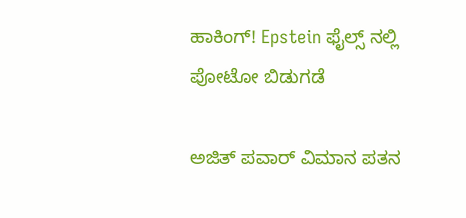ಹಾಕಿಂಗ್! Epstein ಫೈಲ್ಸ್ ನಲ್ಲಿ ಪೋಟೋ ಬಿಡುಗಡೆ

ಅಜಿತ್ ಪವಾರ್ ವಿಮಾನ ಪತನ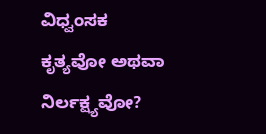ವಿಧ್ವಂಸಕ ಕೃತ್ಯವೋ ಅಥವಾ ನಿರ್ಲಕ್ಷ್ಯವೋ?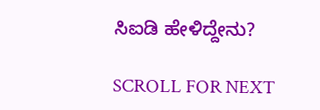ಸಿಐಡಿ ಹೇಳಿದ್ದೇನು?

SCROLL FOR NEXT